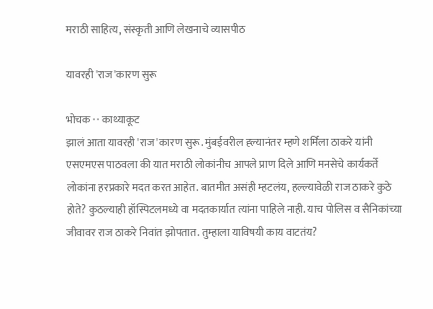मराठी साहित्य, संस्कृती आणि लेखनाचे व्यासपीठ

यावरही 'राज'कारण सुरू

भोचक · · काथ्याकूट
झालं आता यावरही 'राज'कारण सुरू. मुंबईवरील ह्ल्यानंतर म्हणे शर्मिला ठाकरे यांनी एसएमएस पाठवला की यात मराठी लोकांनीच आपले प्राण दिले आणि मनसेचे कार्यकर्ते लोकांना हरप्रकारे मदत करत आहेत. बातमीत असंही म्हटलंय, हल्ल्यावेळी राज ठाकरे कुठे होते? कुठल्याही हॉस्पिटलमध्ये वा मदतकार्यात त्यांना पाहिले नाही. याच पोलिस व सैनिकांच्या जीवावर राज ठाकरे निवांत झोपतात. तुम्हाला याविषयी काय वाटतंय?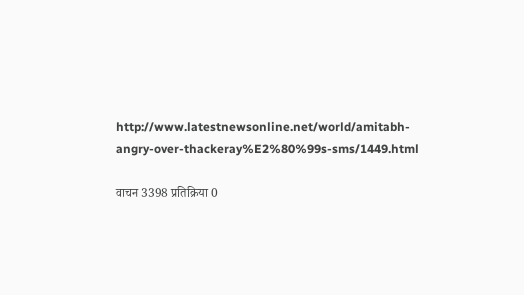http://www.latestnewsonline.net/world/amitabh-angry-over-thackeray%E2%80%99s-sms/1449.html

वाचन 3398 प्रतिक्रिया 0